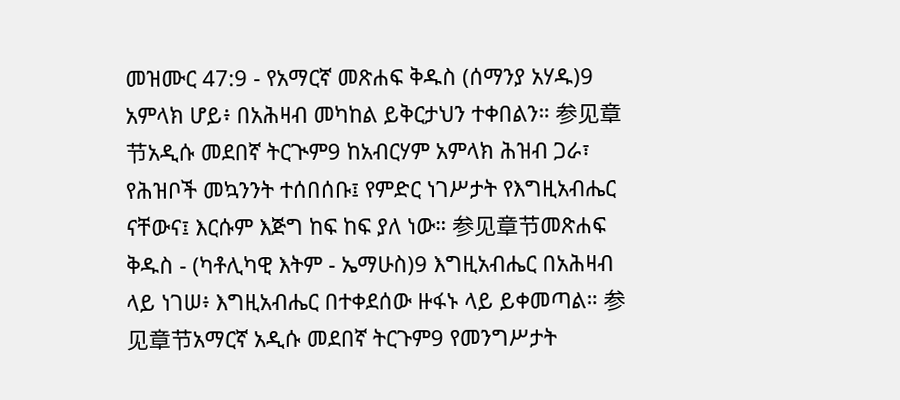መዝሙር 47:9 - የአማርኛ መጽሐፍ ቅዱስ (ሰማንያ አሃዱ)9 አምላክ ሆይ፥ በአሕዛብ መካከል ይቅርታህን ተቀበልን። 参见章节አዲሱ መደበኛ ትርጒም9 ከአብርሃም አምላክ ሕዝብ ጋራ፣ የሕዝቦች መኳንንት ተሰበሰቡ፤ የምድር ነገሥታት የእግዚአብሔር ናቸውና፤ እርሱም እጅግ ከፍ ከፍ ያለ ነው። 参见章节መጽሐፍ ቅዱስ - (ካቶሊካዊ እትም - ኤማሁስ)9 እግዚአብሔር በአሕዛብ ላይ ነገሠ፥ እግዚአብሔር በተቀደሰው ዙፋኑ ላይ ይቀመጣል። 参见章节አማርኛ አዲሱ መደበኛ ትርጉም9 የመንግሥታት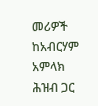መሪዎች ከአብርሃም አምላክ ሕዝብ ጋር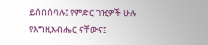ይሰበሰባሉ፤ የምድር ገዢዎች ሁሉ የእግዚአብሔር ናቸውና፤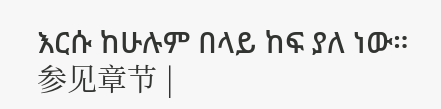እርሱ ከሁሉም በላይ ከፍ ያለ ነው። 参见章节 |